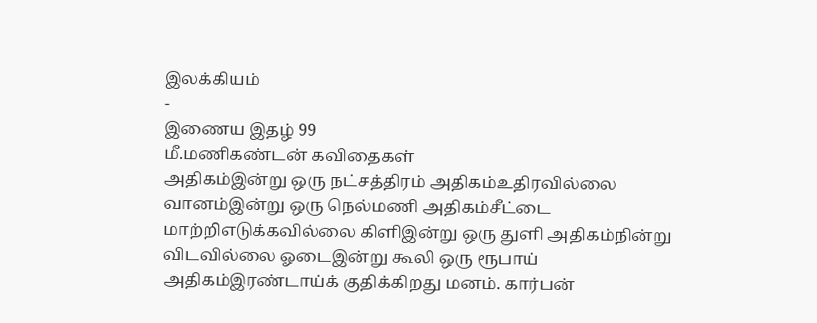இலக்கியம்
-
இணைய இதழ் 99
மீ.மணிகண்டன் கவிதைகள்
அதிகம்இன்று ஒரு நட்சத்திரம் அதிகம்உதிரவில்லை வானம்இன்று ஒரு நெல்மணி அதிகம்சீட்டை மாற்றிஎடுக்கவில்லை கிளிஇன்று ஒரு துளி அதிகம்நின்று விடவில்லை ஓடைஇன்று கூலி ஒரு ரூபாய் அதிகம்இரண்டாய்க் குதிக்கிறது மனம். கார்பன்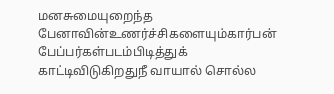மனசுமையுறைந்த பேனாவின்உணர்ச்சிகளையும்கார்பன் பேப்பர்கள்படம்பிடித்துக் காட்டிவிடுகிறதுநீ வாயால் சொல்ல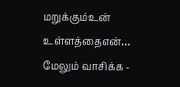மறுக்கும்உன் உள்ளத்தைஎன்…
மேலும் வாசிக்க -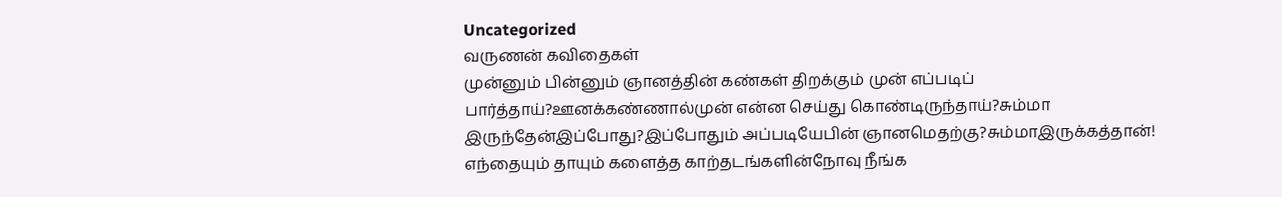Uncategorized
வருணன் கவிதைகள்
முன்னும் பின்னும் ஞானத்தின் கண்கள் திறக்கும் முன் எப்படிப் பார்த்தாய்?ஊனக்கண்ணால்முன் என்ன செய்து கொண்டிருந்தாய்?சும்மா இருந்தேன்இப்போது?இப்போதும் அப்படியேபின் ஞானமெதற்கு?சும்மாஇருக்கத்தான்! எந்தையும் தாயும் களைத்த காற்தடங்களின்நோவு நீங்க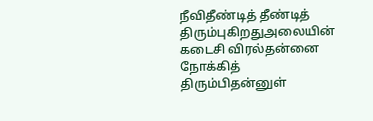நீவிதீண்டித் தீண்டித் திரும்புகிறதுஅலையின் கடைசி விரல்தன்னை நோக்கித் திரும்பிதன்னுள்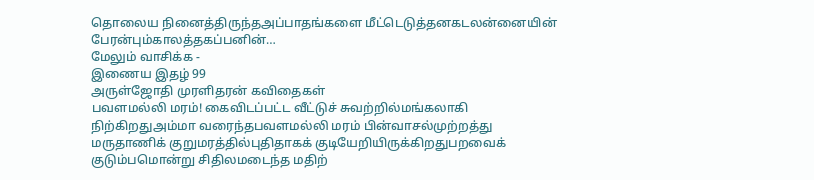தொலைய நினைத்திருந்தஅப்பாதங்களை மீட்டெடுத்தனகடலன்னையின் பேரன்பும்காலத்தகப்பனின்…
மேலும் வாசிக்க -
இணைய இதழ் 99
அருள்ஜோதி முரளிதரன் கவிதைகள்
பவளமல்லி மரம்! கைவிடப்பட்ட வீட்டுச் சுவற்றில்மங்கலாகி நிற்கிறதுஅம்மா வரைந்தபவளமல்லி மரம் பின்வாசல்முற்றத்து மருதாணிக் குறுமரத்தில்புதிதாகக் குடியேறியிருக்கிறதுபறவைக் குடும்பமொன்று சிதிலமடைந்த மதிற்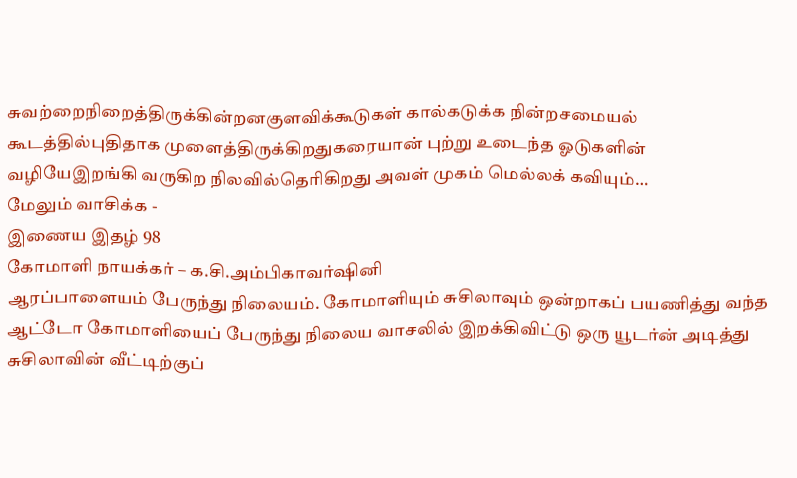சுவற்றைநிறைத்திருக்கின்றனகுளவிக்கூடுகள் கால்கடுக்க நின்றசமையல் கூடத்தில்புதிதாக முளைத்திருக்கிறதுகரையான் புற்று உடைந்த ஓடுகளின் வழியேஇறங்கி வருகிற நிலவில்தெரிகிறது அவள் முகம் மெல்லக் கவியும்…
மேலும் வாசிக்க -
இணைய இதழ் 98
கோமாளி நாயக்கர் – க.சி.அம்பிகாவர்ஷினி
ஆரப்பாளையம் பேருந்து நிலையம். கோமாளியும் சுசிலாவும் ஒன்றாகப் பயணித்து வந்த ஆட்டோ கோமாளியைப் பேருந்து நிலைய வாசலில் இறக்கிவிட்டு ஒரு யூடர்ன் அடித்து சுசிலாவின் வீட்டிற்குப்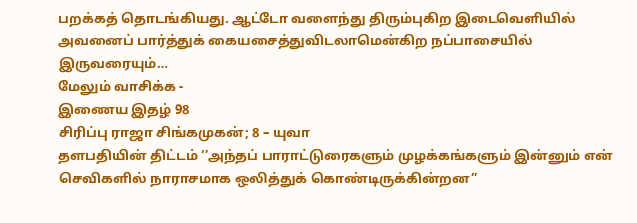பறக்கத் தொடங்கியது. ஆட்டோ வளைந்து திரும்புகிற இடைவெளியில் அவனைப் பார்த்துக் கையசைத்துவிடலாமென்கிற நப்பாசையில் இருவரையும்…
மேலும் வாசிக்க -
இணைய இதழ் 98
சிரிப்பு ராஜா சிங்கமுகன்; 8 – யுவா
தளபதியின் திட்டம் ‘’அந்தப் பாராட்டுரைகளும் முழக்கங்களும் இன்னும் என் செவிகளில் நாராசமாக ஒலித்துக் கொண்டிருக்கின்றன’’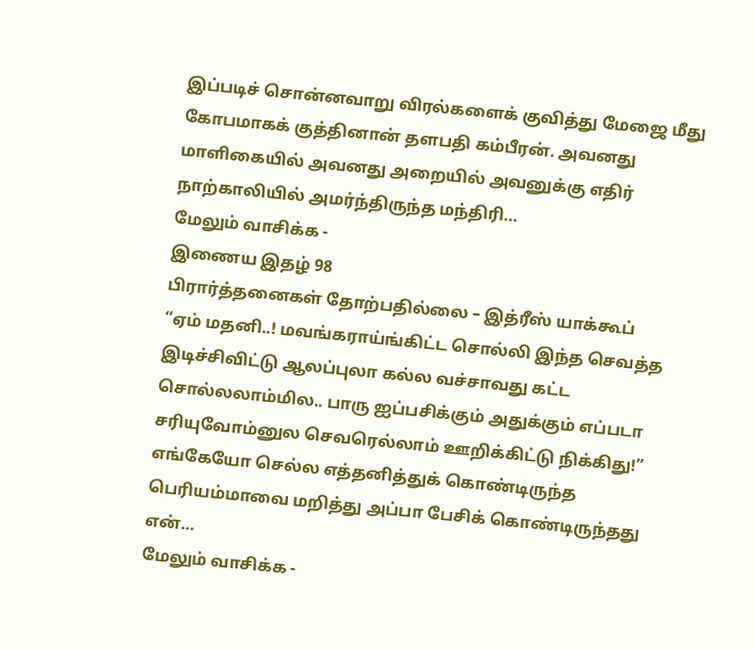இப்படிச் சொன்னவாறு விரல்களைக் குவித்து மேஜை மீது கோபமாகக் குத்தினான் தளபதி கம்பீரன். அவனது மாளிகையில் அவனது அறையில் அவனுக்கு எதிர் நாற்காலியில் அமர்ந்திருந்த மந்திரி…
மேலும் வாசிக்க -
இணைய இதழ் 98
பிரார்த்தனைகள் தோற்பதில்லை – இத்ரீஸ் யாக்கூப்
“ஏம் மதனி..! மவங்கராய்ங்கிட்ட சொல்லி இந்த செவத்த இடிச்சிவிட்டு ஆலப்புலா கல்ல வச்சாவது கட்ட சொல்லலாம்மில.. பாரு ஐப்பசிக்கும் அதுக்கும் எப்படா சரியுவோம்னுல செவரெல்லாம் ஊறிக்கிட்டு நிக்கிது!” எங்கேயோ செல்ல எத்தனித்துக் கொண்டிருந்த பெரியம்மாவை மறித்து அப்பா பேசிக் கொண்டிருந்தது என்…
மேலும் வாசிக்க -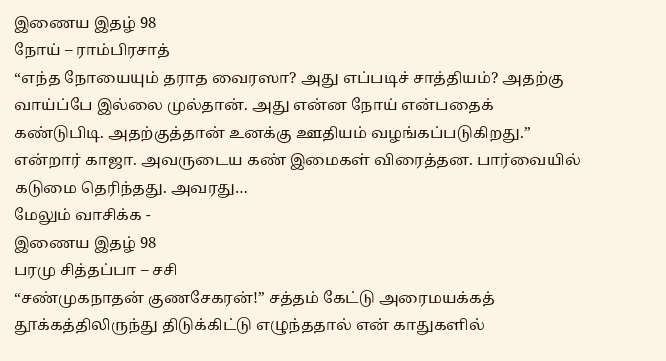இணைய இதழ் 98
நோய் – ராம்பிரசாத்
“எந்த நோயையும் தராத வைரஸா? அது எப்படிச் சாத்தியம்? அதற்கு வாய்ப்பே இல்லை முல்தான். அது என்ன நோய் என்பதைக் கண்டுபிடி. அதற்குத்தான் உனக்கு ஊதியம் வழங்கப்படுகிறது.” என்றார் காஜா. அவருடைய கண் இமைகள் விரைத்தன. பார்வையில் கடுமை தெரிந்தது. அவரது…
மேலும் வாசிக்க -
இணைய இதழ் 98
பரமு சித்தப்பா – சசி
“சண்முகநாதன் குணசேகரன்!” சத்தம் கேட்டு அரைமயக்கத் தூக்கத்திலிருந்து திடுக்கிட்டு எழுந்ததால் என் காதுகளில்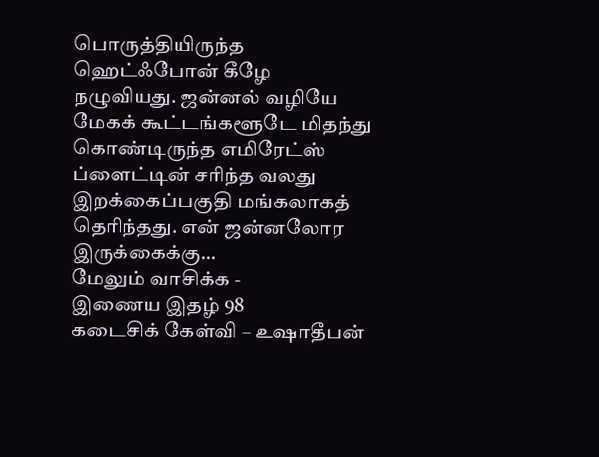பொருத்தியிருந்த ஹெட்ஃபோன் கீழே நழுவியது. ஜன்னல் வழியே மேகக் கூட்டங்களூடே மிதந்து கொண்டிருந்த எமிரேட்ஸ் ப்ளைட்டின் சரிந்த வலது இறக்கைப்பகுதி மங்கலாகத் தெரிந்தது. என் ஜன்னலோர இருக்கைக்கு…
மேலும் வாசிக்க -
இணைய இதழ் 98
கடைசிக் கேள்வி – உஷாதீபன்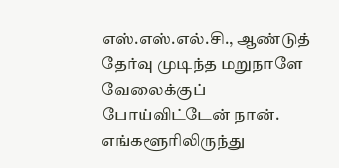எஸ்.எஸ்.எல்.சி., ஆண்டுத் தேர்வு முடிந்த மறுநாளே வேலைக்குப் போய்விட்டேன் நான். எங்களூரிலிருந்து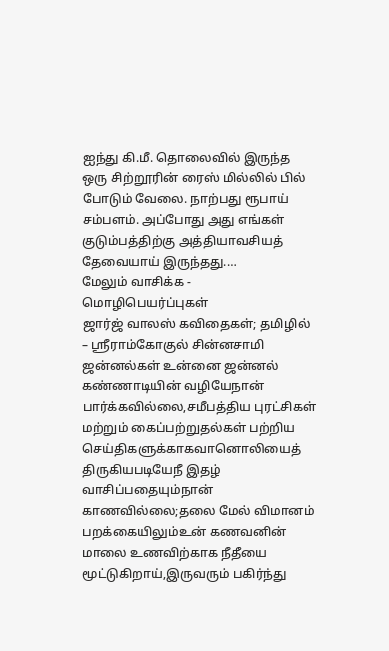ஐந்து கி.மீ. தொலைவில் இருந்த ஒரு சிற்றூரின் ரைஸ் மில்லில் பில் போடும் வேலை. நாற்பது ரூபாய் சம்பளம். அப்போது அது எங்கள் குடும்பத்திற்கு அத்தியாவசியத் தேவையாய் இருந்தது.…
மேலும் வாசிக்க -
மொழிபெயர்ப்புகள்
ஜார்ஜ் வாலஸ் கவிதைகள்; தமிழில் – ஸ்ரீராம்கோகுல் சின்னசாமி
ஜன்னல்கள் உன்னை ஜன்னல் கண்ணாடியின் வழியேநான் பார்க்கவில்லை,சமீபத்திய புரட்சிகள் மற்றும் கைப்பற்றுதல்கள் பற்றிய செய்திகளுக்காகவானொலியைத் திருகியபடியேநீ இதழ் வாசிப்பதையும்நான் காணவில்லை;தலை மேல் விமானம் பறக்கையிலும்உன் கணவனின் மாலை உணவிற்காக நீதீயை மூட்டுகிறாய்,இருவரும் பகிர்ந்து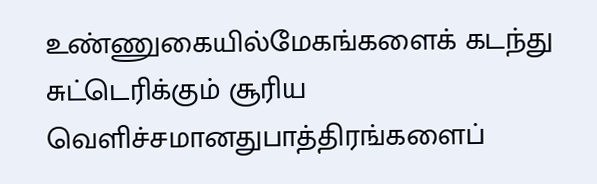உண்ணுகையில்மேகங்களைக் கடந்து சுட்டெரிக்கும் சூரிய வெளிச்சமானதுபாத்திரங்களைப்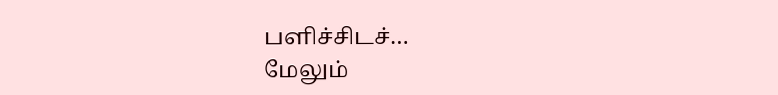பளிச்சிடச்…
மேலும்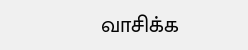வாசிக்க